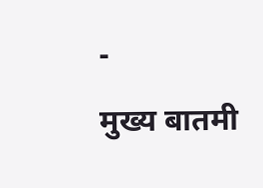-
मुख्य बातमी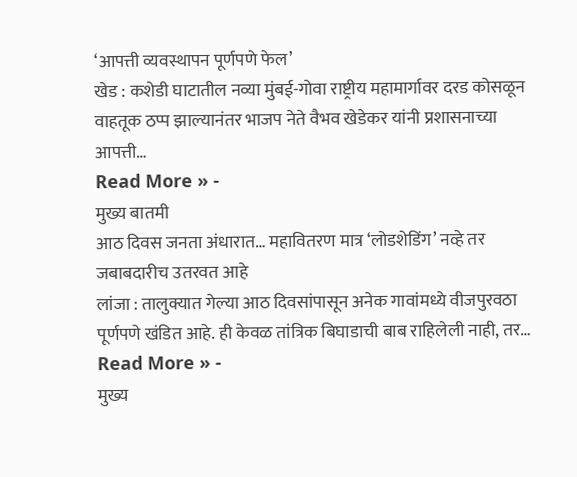‘आपत्ती व्यवस्थापन पूर्णपणे फेल’
खेड : कशेडी घाटातील नव्या मुंबई-गोवा राष्ट्रीय महामार्गावर दरड कोसळून वाहतूक ठप्प झाल्यानंतर भाजप नेते वैभव खेडेकर यांनी प्रशासनाच्या आपत्ती…
Read More » -
मुख्य बातमी
आठ दिवस जनता अंधारात… महावितरण मात्र ‘लोडशेडिंग’ नव्हे तर जबाबदारीच उतरवत आहे
लांजा : तालुक्यात गेल्या आठ दिवसांपासून अनेक गावांमध्ये वीजपुरवठा पूर्णपणे खंडित आहे. ही केवळ तांत्रिक बिघाडाची बाब राहिलेली नाही, तर…
Read More » -
मुख्य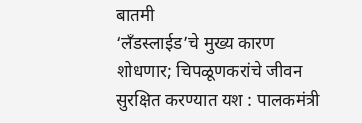बातमी
‘लँडस्लाईड’चे मुख्य कारण शोधणार; चिपळूणकरांचे जीवन सुरक्षित करण्यात यश : पालकमंत्री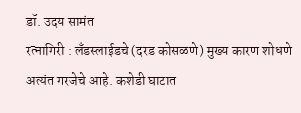डॉ. उदय सामंत
रत्नागिरी : लँडस्लाईडचे (दरड कोसळणे) मुख्य कारण शोधणे अत्यंत गरजेचे आहे. कशेडी घाटात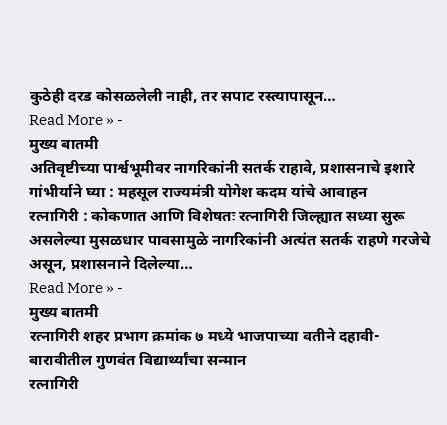कुठेही दरड कोसळलेली नाही, तर सपाट रस्त्यापासून…
Read More » -
मुख्य बातमी
अतिवृष्टीच्या पार्श्वभूमीवर नागरिकांनी सतर्क राहावे, प्रशासनाचे इशारे गांभीर्याने घ्या : महसूल राज्यमंत्री योगेश कदम यांचे आवाहन
रत्नागिरी : कोकणात आणि विशेषतः रत्नागिरी जिल्ह्यात सध्या सुरू असलेल्या मुसळधार पावसामुळे नागरिकांनी अत्यंत सतर्क राहणे गरजेचे असून, प्रशासनाने दिलेल्या…
Read More » -
मुख्य बातमी
रत्नागिरी शहर प्रभाग क्रमांक ७ मध्ये भाजपाच्या वतीने दहावी-बारावीतील गुणवंत विद्यार्थ्यांचा सन्मान
रत्नागिरी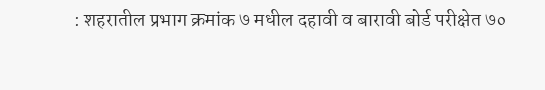: शहरातील प्रभाग क्रमांक ७ मधील दहावी व बारावी बोर्ड परीक्षेत ७०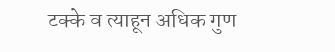टक्के व त्याहून अधिक गुण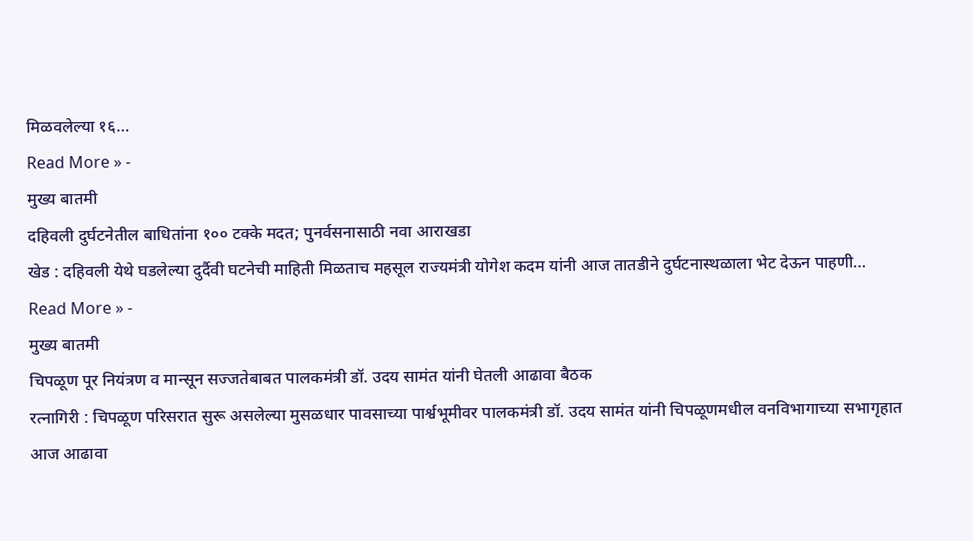मिळवलेल्या १६…
Read More » -
मुख्य बातमी
दहिवली दुर्घटनेतील बाधितांना १०० टक्के मदत; पुनर्वसनासाठी नवा आराखडा
खेड : दहिवली येथे घडलेल्या दुर्दैवी घटनेची माहिती मिळताच महसूल राज्यमंत्री योगेश कदम यांनी आज तातडीने दुर्घटनास्थळाला भेट देऊन पाहणी…
Read More » -
मुख्य बातमी
चिपळूण पूर नियंत्रण व मान्सून सज्जतेबाबत पालकमंत्री डॉ. उदय सामंत यांनी घेतली आढावा बैठक
रत्नागिरी : चिपळूण परिसरात सुरू असलेल्या मुसळधार पावसाच्या पार्श्वभूमीवर पालकमंत्री डॉ. उदय सामंत यांनी चिपळूणमधील वनविभागाच्या सभागृहात आज आढावा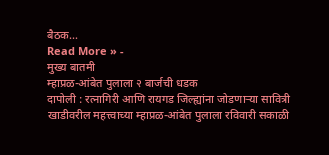बैठक…
Read More » -
मुख्य बातमी
म्हाप्रळ-आंबेत पुलाला २ बार्जची धडक
दापोली : रत्नागिरी आणि रायगड जिल्ह्यांना जोडणाऱ्या सावित्री खाडीवरील महत्त्वाच्या म्हाप्रळ-आंबेत पुलाला रविवारी सकाळी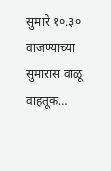सुमारे १०.३० वाजण्याच्या सुमारास वाळू वाहतूक…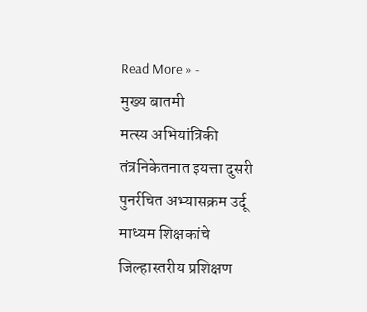Read More » -
मुख्य बातमी
मत्स्य अभियांत्रिकी तंत्रनिकेतनात इयत्ता दुसरी पुनर्रचित अभ्यासक्रम उर्दू माध्यम शिक्षकांचे जिल्हास्तरीय प्रशिक्षण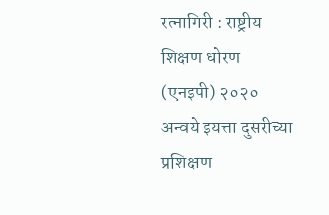रत्नागिरी : राष्ट्रीय शिक्षण धोरण (एनइपी) २०२० अन्वये इयत्ता दुसरीच्या प्रशिक्षण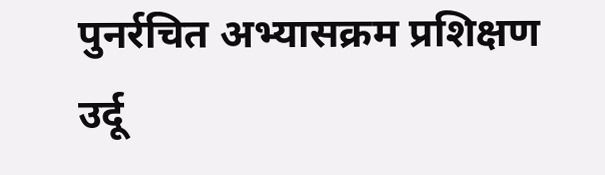पुनर्रचित अभ्यासक्रम प्रशिक्षण उर्दू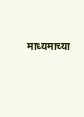माध्यमाच्या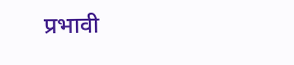प्रभावी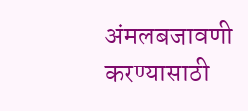अंमलबजावणी करण्यासाठी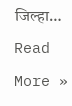जिल्हा…
Read More »